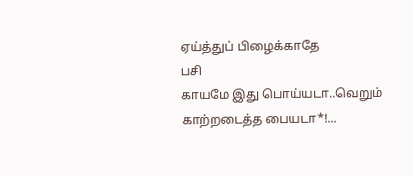ஏய்த்துப் பிழைக்காதே
பசி
காயமே இது பொய்யடா..வெறும் காற்றடைத்த பையடா*!...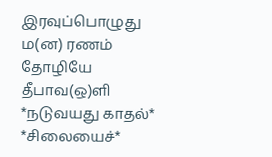இரவுப்பொழுது
ம(ன) ரணம்
தோழியே
தீபாவ(ஒ)ளி
*நடுவயது காதல்*
*சிலையைச்*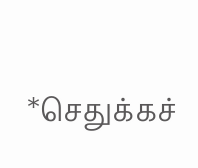*செதுக்கச்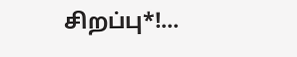சிறப்பு*!...